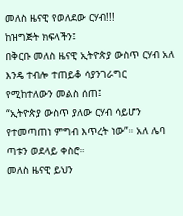መለስ ዜናዊ የወለደው ርሃብ!!!
ከዝግጅት ክፍላችን፤
በቅርቡ መለስ ዜናዊ ኢትዮጵያ ውስጥ ርሃብ አለ እንዴ ተብሎ ተጠይቆ ሳያንገራግር የሚከተለውን መልስ ሰጠ፤
“ኢትዮጵያ ውስጥ ያለው ርሃብ ሳይሆን የተመጣጠነ ምግብ እጥረት ነው”። አለ ሌባ ጣቱን ወደላይ ቀስሮ።
መለስ ዜናዊ ይህን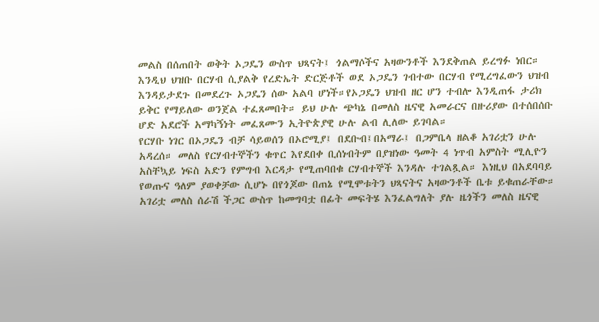መልስ በሰጠበት ወቅት ኦጋዴን ውስጥ ህጻናት፤ ጎልማሶችና አዛውንቶች እንደቅጠል ይረግፉ ነበር። እንዲህ ህዝቡ በርሃብ ሲያልቅ የረድኤት ድርጅቶች ወደ ኦጋዴን ገብተው በርሃብ የሚረግፈውን ህዝብ እንዳይታደጉ በመደረጉ ኦጋዴን ሰው አልባ ሆነች።የኦጋዴን ህዝብ ዘር ሆን ተብሎ እንዲጠፋ ታሪክ ይቅር የማይለው ወንጀል ተፈጸመበት። ይህ ሁሉ ጭካኔ በመለስ ዜናዊ አመራርና በዙሪያው በተሰበሰቡ ሆድ አደሮች አማካኝነት መፈጸሙን ኢትዮጵያዊ ሁሉ ልብ ሊለው ይገባል።
የርሃቡ ነገር በኦጋዴን ብቻ ሳይወሰን በኦሮሚያ፤ በደቡብ፤በአማራ፤ በጋምቤላ ዘልቆ አገሪቷን ሁሉ አዳረሰ። መለስ የርሃብተኞችን ቁጥር እየደበቀ ቢሰነብትም በያዝነው ዓመት 4 ነጥብ አምስት ሚሊዮን አስቸኳይ ነፍስ አድን የምግብ እርዳታ የሚጠባበቁ ርሃብተኞች እንዳሉ ተገልጿል። እነዚህ በአደባባይ የወጡና ዓለም ያወቀቻው ሲሆኑ በየጎጆው በጠኔ የሚሞቱትን ህጻናትና አዛውንቶች ቤቱ ይቁጠራቸው።
አገሪቷ መለስ ሰራሽ ችጋር ውስጥ ከመግባቷ በፊት መፍትሄ እንፈልግለት ያሉ ዜጎችን መለስ ዜናዊ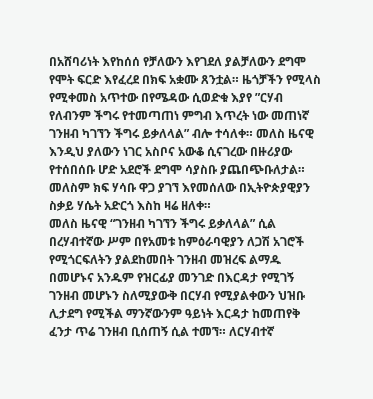በአሸባሪነት እየከሰሰ የቻለውን እየገደለ ያልቻለውን ደግሞ የሞት ፍርድ እየፈረደ በክፍ አቋሙ ጸንቷል። ዜጎቻችን የሚላስ የሚቀመስ አጥተው በየሜዳው ሲወድቁ እያየ ”ርሃብ የለብንም ችግሩ የተመጣጠነ ምግብ እጥረት ነው መጠነኛ ገንዘብ ካገኘን ችግሩ ይቃለላል” ብሎ ተሳለቀ። መለስ ዜናዊ እንዲህ ያለውን ነገር አስቦና አውቆ ሲናገረው በዙሪያው የተሰበሰቡ ሆድ አደሮች ደግሞ ሳያስቡ ያጨበጭቡለታል። መለስም ክፍ ሃሳቡ ዋጋ ያገኘ እየመሰለው በኢትዮጵያዊያን ስቃይ ሃሴት አድርጎ እስከ ዛሬ ዘለቀ።
መለስ ዜናዊ “ገንዘብ ካገኘን ችግሩ ይቃለላል” ሲል በረሃብተኛው ሥም በየአመቱ ከምዕራባዊያን ለጋሽ አገሮች የሚጎርፍለትን ያልደከመበት ገንዘብ መዝረፍ ልማዱ በመሆኑና አንዱም የዝርፊያ መንገድ በእርዳታ የሚገኝ ገንዘብ መሆኑን ስለሚያውቅ በርሃብ የሚያልቀውን ህዝቡ ሊታደግ የሚችል ማንኛውንም ዓይነት እርዳታ ከመጠየቅ ፈንታ ጥሬ ገንዘብ ቢሰጠኝ ሲል ተመኘ። ለርሃብተኛ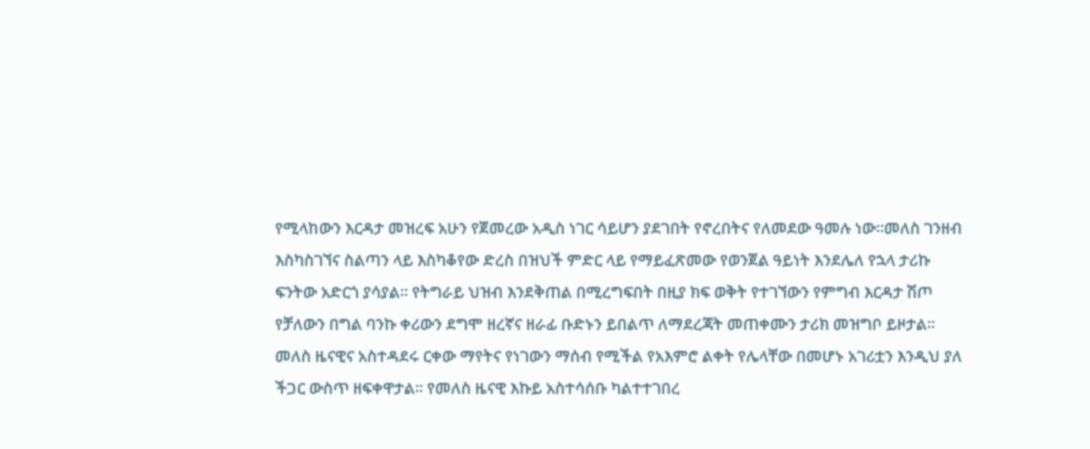የሚላከውን እርዳታ መዝረፍ አሁን የጀመረው አዲስ ነገር ሳይሆን ያደገበት የኖረበትና የለመደው ዓመሉ ነው።መለስ ገንዘብ እስካስገኘና ስልጣን ላይ እስካቆየው ድረስ በዝህች ምድር ላይ የማይፈጽመው የወንጀል ዓይነት እንደሌለ የኋላ ታሪኩ ፍንትው አድርጎ ያሳያል። የትግራይ ህዝብ እንደቅጠል በሚረግፍበት በዚያ ክፍ ወቅት የተገኘውን የምግብ እርዳታ ሽጦ የቻለውን በግል ባንኩ ቀሪውን ደግሞ ዘረኛና ዘራፊ ቡድኑን ይበልጥ ለማደረጃት መጠቀሙን ታሪክ መዝግቦ ይዞታል።
መለስ ዜናዊና አስተዳደሩ ርቀው ማየትና የነገውን ማሰብ የሚችል የአእምሮ ልቀት የሌላቸው በመሆኑ አገሪቷን እንዲህ ያለ ችጋር ውስጥ ዘፍቀዋታል። የመለስ ዜናዊ እኩይ አስተሳሰቡ ካልተተገበረ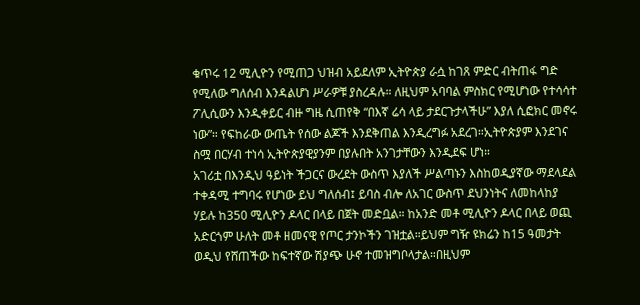ቁጥሩ 12 ሚሊዮን የሚጠጋ ህዝብ አይደለም ኢትዮጵያ ራሷ ከገጸ ምድር ብትጠፋ ግድ የሚለው ግለሰብ እንዳልሆነ ሥራዎቹ ያስረዳሉ። ለዚህም አባባል ምስክር የሚሆነው የተሳሳተ ፖሊሲውን እንዲቀይር ብዙ ግዜ ሲጠየቅ “በእኛ ሬሳ ላይ ታደርጉታላችሁ” እያለ ሲፎክር መኖሩ ነው”። የፍከራው ውጤት የሰው ልጆች እንደቅጠል እንዲረግፉ አደረገ።ኢትዮጵያም እንደገና ስሟ በርሃብ ተነሳ ኢትዮጵያዊያንም በያሉበት አንገታቸውን እንዲደፍ ሆነ።
አገሪቷ በእንዲህ ዓይነት ችጋርና ውረደት ውስጥ እያለች ሥልጣኑን እስከወዲያኛው ማደላደል ተቀዳሚ ተግባሩ የሆነው ይህ ግለሰብ፤ ይባስ ብሎ ለአገር ውስጥ ደህንነትና ለመከላከያ ሃይሉ ከ350 ሚሊዮን ዶላር በላይ በጀት መድቧል። ከአንድ መቶ ሚሊዮን ዶላር በላይ ወጪ አድርጎም ሁለት መቶ ዘመናዊ የጦር ታንኮችን ገዝቷል።ይህም ግዥ ዩክሬን ከ15 ዓመታት ወዲህ የሸጠችው ከፍተኛው ሽያጭ ሁኖ ተመዝግቦላታል።በዚህም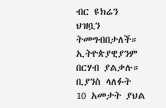ብር ዩክሬን ህዝቧን ትመግብበታለች። ኢትዮጵያዊያንም በርሃብ ያልቃሉ። ቢያንስ ላለፉት 10 አመታት ያህል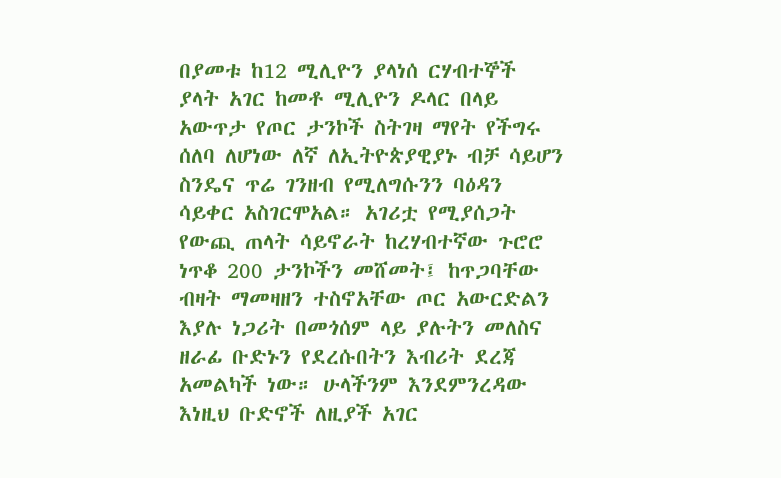በያመቱ ከ12 ሚሊዮን ያላነሰ ርሃብተኞች ያላት አገር ከመቶ ሚሊዮን ዶላር በላይ አውጥታ የጦር ታንኮች ስትገዛ ማየት የችግሩ ሰለባ ለሆነው ለኛ ለኢትዮጵያዊያኑ ብቻ ሳይሆን ስንዴና ጥሬ ገንዘብ የሚለግሱንን ባዕዳን ሳይቀር አስገርሞአል። አገሪቷ የሚያሰጋት የውጪ ጠላት ሳይኖራት ከረሃብተኛው ጉሮሮ ነጥቆ 200 ታንኮችን መሸመት፤ ከጥጋባቸው ብዛት ማመዛዘን ተስኖአቸው ጦር አውርድልን እያሉ ነጋሪት በመጎሰም ላይ ያሉትን መለስና ዘራፊ ቡድኑን የደረሱበትን እብሪት ደረጃ አመልካች ነው። ሁላችንም እንደምንረዳው እነዚህ ቡድኖች ለዚያች አገር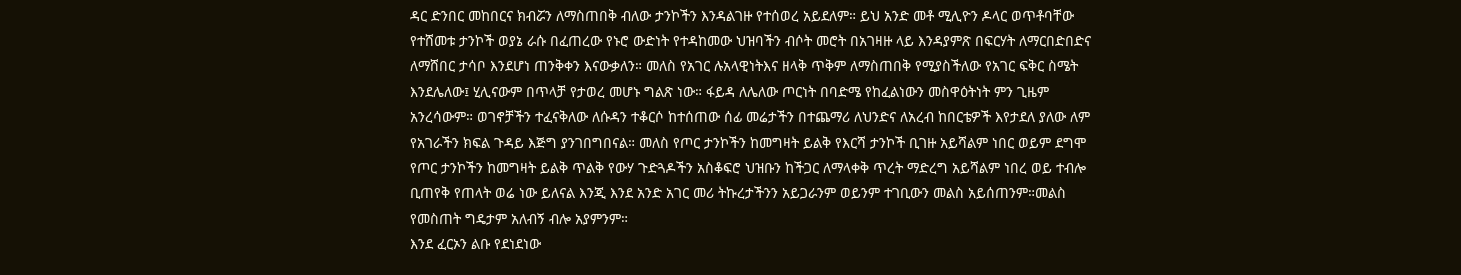ዳር ድንበር መከበርና ክብሯን ለማስጠበቅ ብለው ታንኮችን እንዳልገዙ የተሰወረ አይደለም። ይህ አንድ መቶ ሚሊዮን ዶላር ወጥቶባቸው የተሸመቱ ታንኮች ወያኔ ራሱ በፈጠረው የኑሮ ውድነት የተዳከመው ህዝባችን ብሶት መሮት በአገዛዙ ላይ እንዳያምጽ በፍርሃት ለማርበድበድና ለማሸበር ታሳቦ እንደሆነ ጠንቅቀን እናውቃለን። መለስ የአገር ሉአላዊነትእና ዘላቅ ጥቅም ለማስጠበቅ የሚያስችለው የአገር ፍቅር ስሜት እንደሌለው፤ ሂሊናውም በጥላቻ የታወረ መሆኑ ግልጽ ነው። ፋይዳ ለሌለው ጦርነት በባድሜ የከፈልነውን መስዋዕትነት ምን ጊዜም አንረሳውም። ወገኖቻችን ተፈናቅለው ለሱዳን ተቆርሶ ከተሰጠው ሰፊ መሬታችን በተጨማሪ ለህንድና ለአረብ ከበርቴዎች እየታደለ ያለው ለም የአገራችን ክፍል ጉዳይ እጅግ ያንገበግበናል። መለስ የጦር ታንኮችን ከመግዛት ይልቅ የእርሻ ታንኮች ቢገዙ አይሻልም ነበር ወይም ደግሞ የጦር ታንኮችን ከመግዛት ይልቅ ጥልቅ የውሃ ጉድጓዶችን አስቆፍሮ ህዝቡን ከችጋር ለማላቀቅ ጥረት ማድረግ አይሻልም ነበረ ወይ ተብሎ ቢጠየቅ የጠላት ወሬ ነው ይለናል እንጂ እንደ አንድ አገር መሪ ትኩረታችንን አይጋራንም ወይንም ተገቢውን መልስ አይሰጠንም።መልስ የመስጠት ግዴታም አለብኝ ብሎ አያምንም።
እንደ ፈርኦን ልቡ የደነደነው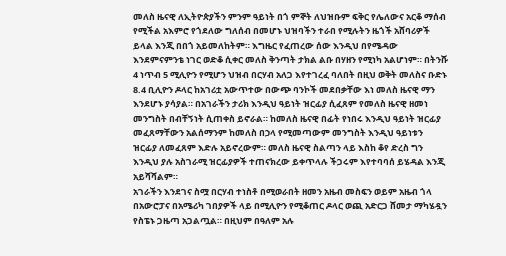መለስ ዜናዊ ለኢትዮጵያችን ምንም ዓይነት በጎ ምኞት ለህዝቡም ፍቅር የሌለውና አርቆ ማሰብ የሚችል አእምሮ የጎደለው ግለሰብ በመሆኑ ህዝባችን ተራበ የሚሉትን ዜጎች አሸባሪዎች ይላል እንጂ በበጎ አይመለከትም። እግዜር የፈጠረው ሰው እንዲህ በየሜዳው እንደምናምንቴ ነገር ወድቆ ሲቀር መለስ ቅንጣት ታክል ልቡ በሃዘን የሚነካ አልሆነም። በትንሹ 4 ነጥብ 5 ሚሊዮን የሚሆን ህዝብ በርሃብ አለጋ እየተገረፈ ባለበት በዚህ ወቅት መለስና ቡድኑ 8.4 ቢሊዮን ዶላር ከአገሪቷ አውጥተው በውጭ ባንኮች መደበቃቸው እነ መለስ ዜናዊ ማን እንደሆኑ ያሳያል። በአገራችን ታሪክ እንዲህ ዓይነት ዝርፊያ ሲፈጸም የመለስ ዜናዊ ዘመነ መንግስት በብቸኝነት ሲጠቀስ ይኖራል። ከመለስ ዜናዊ በፊት የነበሩ እንዲህ ዓይነት ዝርፊያ መፈጸማቸውን አልሰማንም ከመለስ በኃላ የሚመጣውም መንግስት እንዲህ ዓይነቱን ዝርፊያ ለመፈጸም እድሉ አይኖረውም። መለስ ዜናዊ ስልጣን ላይ እስከ ቆየ ድረስ ግን እንዲህ ያሉ አስገራሚ ዝርፊያዎች ተጠናክረው ይቀጥላሉ ችጋሩም እየተባባሰ ይሄዳል እንጂ አይሻሻልም።
አገራችን እንደገና ስሟ በርሃብ ተነስቶ በሚወራበት ዘመን አዜብ መስፍን ወይም አዜብ ጎላ በአውሮፓና በአሜሪካ ገበያዎች ላይ በሚሊዮን የሚቆጠር ዶላር ወጪ አድርጋ ሸመታ ማካሄዷን የስፔኑ ጋዜጣ አጋልጧል። በዚህም በዓለም አሉ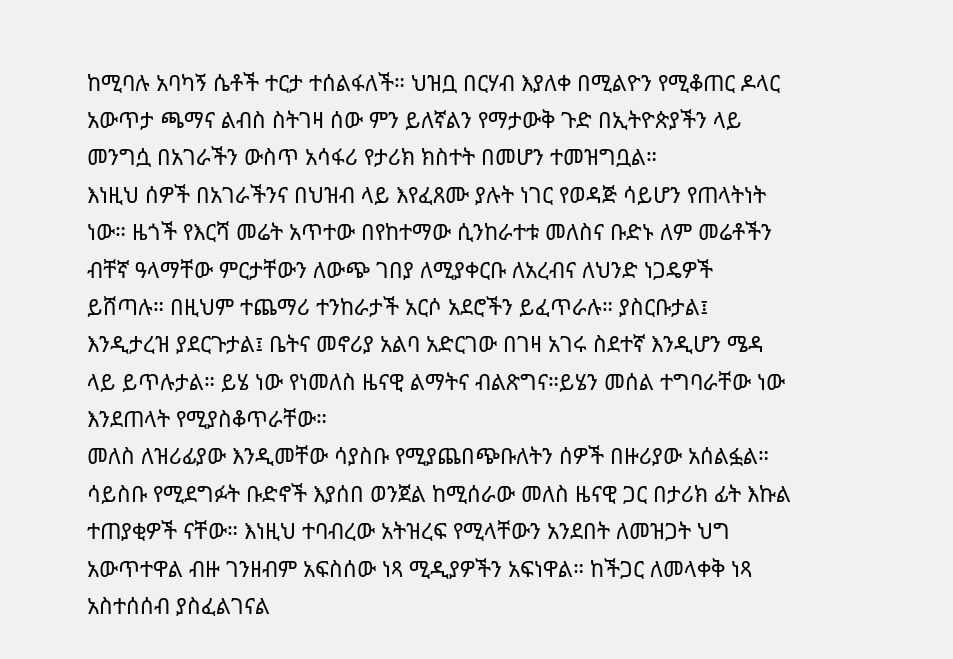ከሚባሉ አባካኝ ሴቶች ተርታ ተሰልፋለች። ህዝቧ በርሃብ እያለቀ በሚልዮን የሚቆጠር ዶላር አውጥታ ጫማና ልብስ ስትገዛ ሰው ምን ይለኛልን የማታውቅ ጉድ በኢትዮጵያችን ላይ መንግሷ በአገራችን ውስጥ አሳፋሪ የታሪክ ክስተት በመሆን ተመዝግቧል።
እነዚህ ሰዎች በአገራችንና በህዝብ ላይ እየፈጸሙ ያሉት ነገር የወዳጅ ሳይሆን የጠላትነት ነው። ዜጎች የእርሻ መሬት አጥተው በየከተማው ሲንከራተቱ መለስና ቡድኑ ለም መሬቶችን ብቸኛ ዓላማቸው ምርታቸውን ለውጭ ገበያ ለሚያቀርቡ ለአረብና ለህንድ ነጋዴዎች ይሸጣሉ። በዚህም ተጨማሪ ተንከራታች አርሶ አደሮችን ይፈጥራሉ። ያስርቡታል፤ እንዲታረዝ ያደርጉታል፤ ቤትና መኖሪያ አልባ አድርገው በገዛ አገሩ ስደተኛ እንዲሆን ሜዳ ላይ ይጥሉታል። ይሄ ነው የነመለስ ዜናዊ ልማትና ብልጽግና።ይሄን መሰል ተግባራቸው ነው እንደጠላት የሚያስቆጥራቸው።
መለስ ለዝሪፊያው እንዲመቸው ሳያስቡ የሚያጨበጭቡለትን ሰዎች በዙሪያው አሰልፏል። ሳይስቡ የሚደግፉት ቡድኖች እያሰበ ወንጀል ከሚሰራው መለስ ዜናዊ ጋር በታሪክ ፊት እኩል ተጠያቂዎች ናቸው። እነዚህ ተባብረው አትዝረፍ የሚላቸውን አንደበት ለመዝጋት ህግ አውጥተዋል ብዙ ገንዘብም አፍስሰው ነጻ ሚዲያዎችን አፍነዋል። ከችጋር ለመላቀቅ ነጻ አስተሰሰብ ያስፈልገናል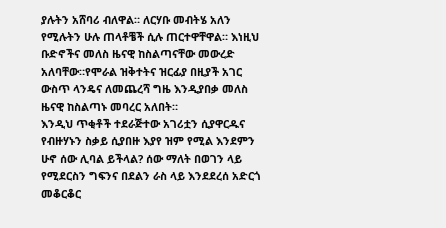ያሉትን አሸባሪ ብለዋል። ለርሃቡ መብትሄ አለን የሚሉትን ሁሉ ጠላቶቼች ሲሉ ጠርተዋቸዋል። እነዚህ ቡድኖችና መለስ ዜናዊ ከስልጣናቸው መውረድ አለባቸው።የሞራል ዝቅተትና ዝርፊያ በዚያች አገር ውስጥ ላንዴና ለመጨረሻ ግዜ እንዲያበቃ መለስ ዜናዊ ከስልጣኑ መባረር አለበት።
እንዲህ ጥቂቶች ተደራጅተው አገሪቷን ሲያዋርዱና የብዙሃኑን ስቃይ ሲያበዙ እያየ ዝም የሚል እንደምን ሁኖ ሰው ሊባል ይችላል? ሰው ማለት በወገን ላይ የሚደርስን ግፍንና በደልን ራስ ላይ እንደደረሰ አድርጎ መቆርቆር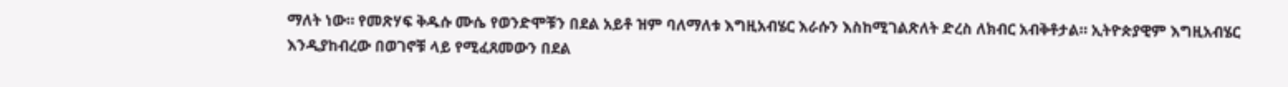ማለት ነው። የመጽሃፍ ቅዱሱ ሙሴ የወንድሞቹን በደል አይቶ ዝም ባለማለቱ እግዚአብሄር እራሱን እስከሚገልጽለት ድረስ ለክብር አብቅቶታል። ኢትዮጵያዊም እግዚአብሄር እንዲያከብረው በወገኖቹ ላይ የሚፈጸመውን በደል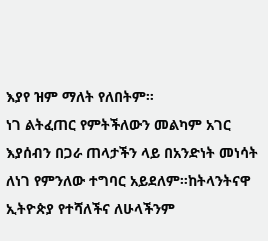እያየ ዝም ማለት የለበትም።
ነገ ልትፈጠር የምትችለውን መልካም አገር እያሰብን በጋራ ጠላታችን ላይ በአንድነት መነሳት ለነገ የምንለው ተግባር አይደለም።ከትላንትናዋ ኢትዮጵያ የተሻለችና ለሁላችንም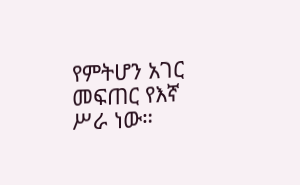የምትሆን አገር መፍጠር የእኛ ሥራ ነው።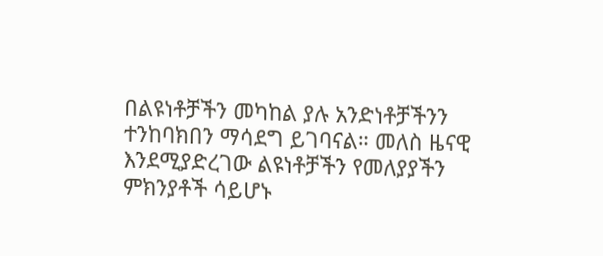በልዩነቶቻችን መካከል ያሉ አንድነቶቻችንን ተንከባክበን ማሳደግ ይገባናል። መለስ ዜናዊ እንደሚያድረገው ልዩነቶቻችን የመለያያችን ምክንያቶች ሳይሆኑ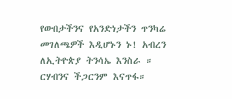የውበታችንና የአንድነታችን ጥንካሬ መገለጫዎች እዲሆኑን ኑ! አብረን ለኢትዮጵያ ትንሳኤ እንስራ ። ርሃብንና ችጋርንም እናጥፋ።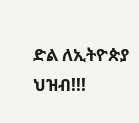ድል ለኢትዮጵያ ህዝብ!!!